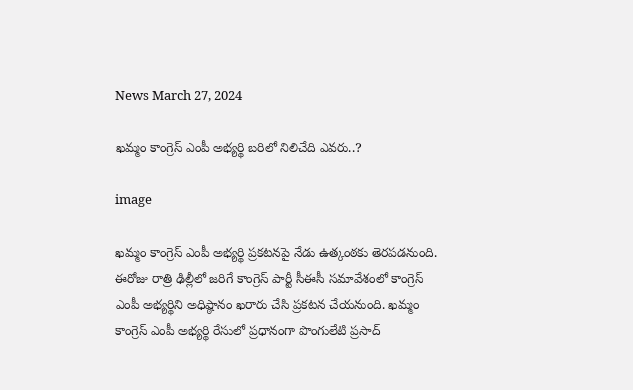News March 27, 2024

ఖమ్మం కాంగ్రెస్ ఎంపీ అభ్యర్థి బరిలో నిలిచేది ఎవరు..?

image

ఖమ్మం కాంగ్రెస్ ఎంపీ అభ్యర్థి ప్రకటనపై నేడు ఉత్కంఠకు తెరపడనుంది. ఈరోజు రాత్రి ఢిల్లీలో జరిగే కాంగ్రెస్ పార్టీ సీఈసీ సమావేశంలో కాంగ్రెస్ ఎంపీ అభ్యర్థిని అధిష్ఠానం ఖరారు చేసి ప్రకటన చేయనుంది. ఖమ్మం కాంగ్రెస్ ఎంపీ అభ్యర్థి రేసులో ప్రధానంగా పొంగులేటి ప్రసాద్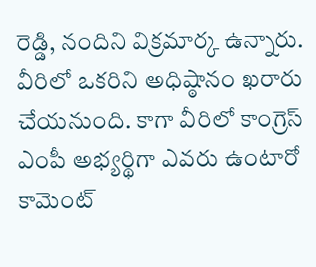రెడ్డి, నందిని విక్రమార్క ఉన్నారు. వీరిలో ఒకరిని అధిష్ఠానం ఖరారు చేయనుంది. కాగా వీరిలో కాంగ్రెస్ ఎంపీ అభ్యర్థిగా ఎవరు ఉంటారో కామెంట్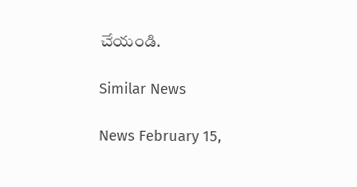చేయండి.

Similar News

News February 15,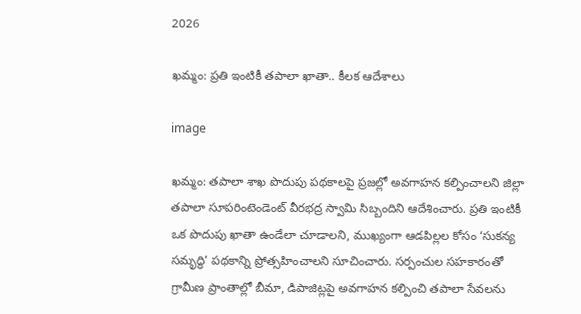2026

ఖమ్మం: ప్రతి ఇంటికీ తపాలా ఖాతా.. కీలక ఆదేశాలు

image

ఖమ్మం: తపాలా శాఖ పొదుపు పథకాలపై ప్రజల్లో అవగాహన కల్పించాలని జిల్లా తపాలా సూపరింటెండెంట్ వీరభద్ర స్వామి సిబ్బందిని ఆదేశించారు. ప్రతి ఇంటికీ ఒక పొదుపు ఖాతా ఉండేలా చూడాలని, ముఖ్యంగా ఆడపిల్లల కోసం ‘సుకన్య సమృద్ధి’ పథకాన్ని ప్రోత్సహించాలని సూచించారు. సర్పంచుల సహకారంతో గ్రామీణ ప్రాంతాల్లో బీమా, డిపాజిట్లపై అవగాహన కల్పించి తపాలా సేవలను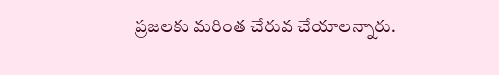ప్రజలకు మరింత చేరువ చేయాలన్నారు.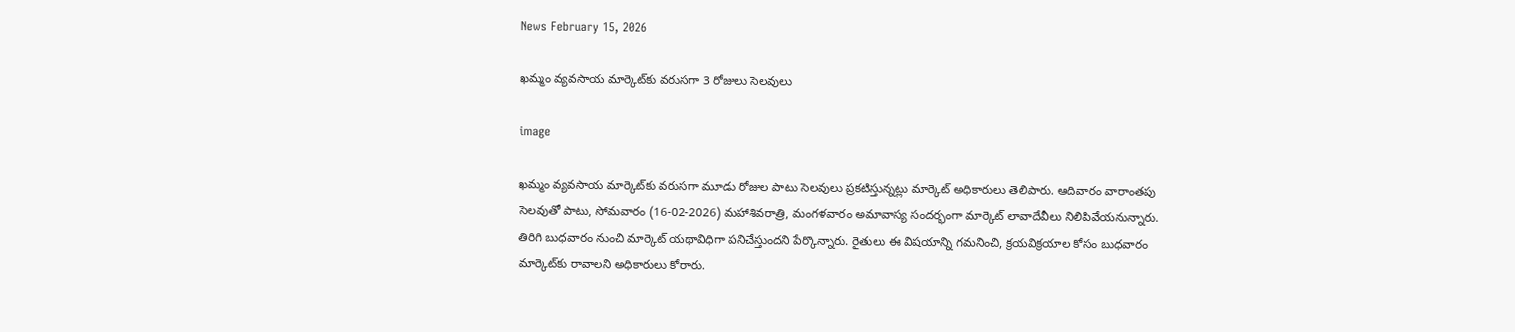News February 15, 2026

ఖమ్మం వ్యవసాయ మార్కెట్‌కు వరుసగా 3 రోజులు సెలవులు

image

ఖమ్మం వ్యవసాయ మార్కెట్‌కు వరుసగా మూడు రోజుల పాటు సెలవులు ప్రకటిస్తున్నట్లు మార్కెట్ అధికారులు తెలిపారు. ఆదివారం వారాంతపు సెలవుతో పాటు, సోమవారం (16-02-2026) మహాశివరాత్రి, మంగళవారం అమావాస్య సందర్భంగా మార్కెట్ లావాదేవీలు నిలిపివేయనున్నారు. తిరిగి బుధవారం నుంచి మార్కెట్ యథావిధిగా పనిచేస్తుందని పేర్కొన్నారు. రైతులు ఈ విషయాన్ని గమనించి, క్రయవిక్రయాల కోసం బుధవారం మార్కెట్‌కు రావాలని అధికారులు కోరారు.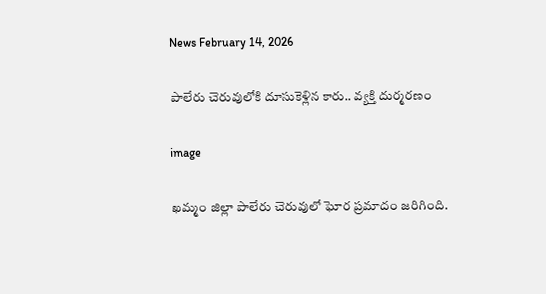News February 14, 2026

పాలేరు చెరువులోకి దూసుకెళ్లిన కారు.. వ్యక్తి దుర్మరణం

image

ఖమ్మం జిల్లా పాలేరు చెరువులో ఘోర ప్రమాదం జరిగింది.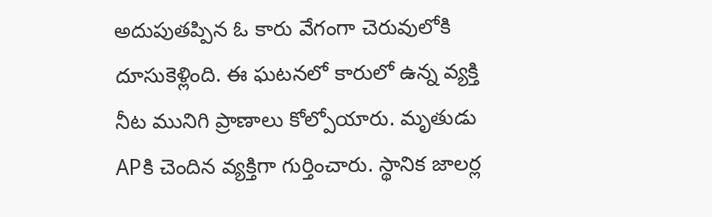అదుపుతప్పిన ఓ కారు వేగంగా చెరువులోకి దూసుకెళ్లింది. ఈ ఘటనలో కారులో ఉన్న వ్యక్తి నీట మునిగి ప్రాణాలు కోల్పోయారు. మృతుడు APకి చెందిన వ్యక్తిగా గుర్తించారు. స్థానిక జాలర్ల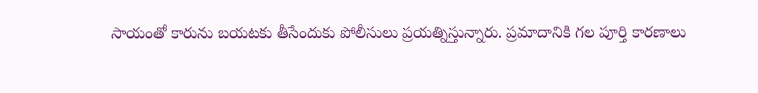సాయంతో కారును బయటకు తీసేందుకు పోలీసులు ప్రయత్నిస్తున్నారు. ప్రమాదానికి గల పూర్తి కారణాలు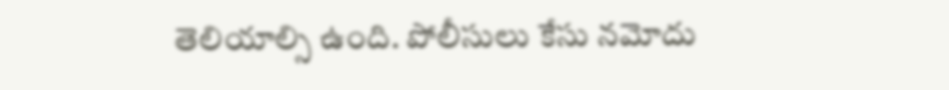తెలియాల్సి ఉంది. పోలీసులు కేసు నమోదు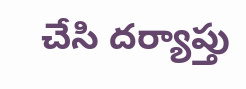చేసి దర్యాప్తు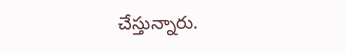చేస్తున్నారు.